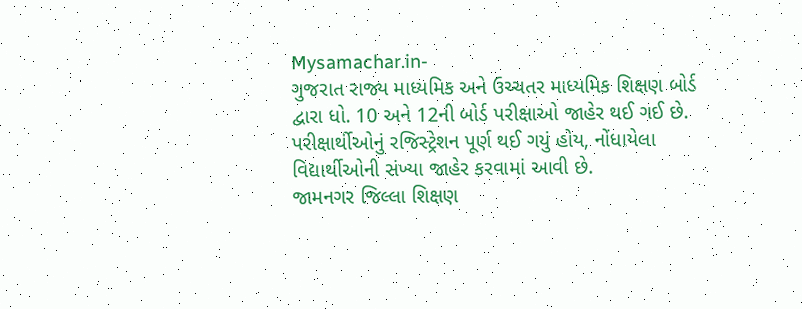Mysamachar.in-
ગુજરાત રાજ્ય માધ્યમિક અને ઉચ્ચતર માધ્યમિક શિક્ષણ બોર્ડ દ્વારા ધો. 10 અને 12ની બોર્ડ પરીક્ષાઓ જાહેર થઈ ગઈ છે. પરીક્ષાર્થીઓનું રજિસ્ટ્રેશન પૂર્ણ થઈ ગયું હોય, નોંધાયેલા વિદ્યાર્થીઓની સંખ્યા જાહેર કરવામાં આવી છે.
જામનગર જિલ્લા શિક્ષણ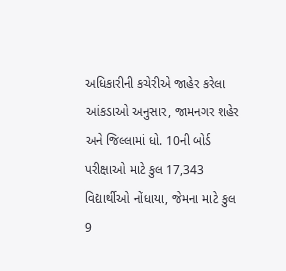અધિકારીની કચેરીએ જાહેર કરેલા આંકડાઓ અનુસાર, જામનગર શહેર અને જિલ્લામાં ધો. 10ની બોર્ડ પરીક્ષાઓ માટે કુલ 17,343 વિદ્યાર્થીઓ નોંધાયા, જેમના માટે કુલ 9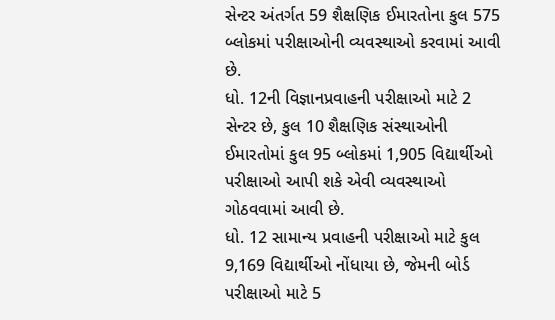સેન્ટર અંતર્ગત 59 શૈક્ષણિક ઈમારતોના કુલ 575 બ્લોકમાં પરીક્ષાઓની વ્યવસ્થાઓ કરવામાં આવી છે.
ધો. 12ની વિજ્ઞાનપ્રવાહની પરીક્ષાઓ માટે 2 સેન્ટર છે, કુલ 10 શૈક્ષણિક સંસ્થાઓની ઈમારતોમાં કુલ 95 બ્લોકમાં 1,905 વિદ્યાર્થીઓ પરીક્ષાઓ આપી શકે એવી વ્યવસ્થાઓ ગોઠવવામાં આવી છે.
ધો. 12 સામાન્ય પ્રવાહની પરીક્ષાઓ માટે કુલ 9,169 વિદ્યાર્થીઓ નોંધાયા છે, જેમની બોર્ડ પરીક્ષાઓ માટે 5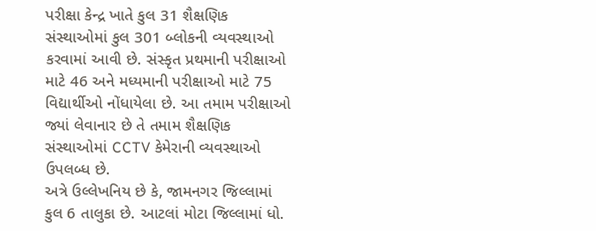પરીક્ષા કેન્દ્ર ખાતે કુલ 31 શૈક્ષણિક સંસ્થાઓમાં કુલ 301 બ્લોકની વ્યવસ્થાઓ કરવામાં આવી છે. સંસ્કૃત પ્રથમાની પરીક્ષાઓ માટે 46 અને મધ્યમાની પરીક્ષાઓ માટે 75 વિદ્યાર્થીઓ નોંધાયેલા છે. આ તમામ પરીક્ષાઓ જ્યાં લેવાનાર છે તે તમામ શૈક્ષણિક સંસ્થાઓમાં CCTV કેમેરાની વ્યવસ્થાઓ ઉપલબ્ધ છે.
અત્રે ઉલ્લેખનિય છે કે, જામનગર જિલ્લામાં કુલ 6 તાલુકા છે. આટલાં મોટા જિલ્લામાં ધો.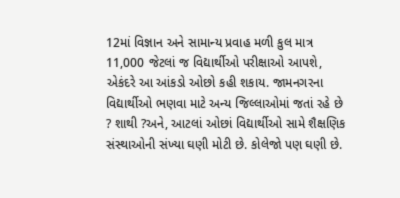12માં વિજ્ઞાન અને સામાન્ય પ્રવાહ મળી કુલ માત્ર 11,000 જેટલાં જ વિદ્યાર્થીઓ પરીક્ષાઓ આપશે, એકંદરે આ આંકડો ઓછો કહી શકાય. જામનગરના વિદ્યાર્થીઓ ભણવા માટે અન્ય જિલ્લાઓમાં જતાં રહે છે ? શાથી ?અને, આટલાં ઓછાં વિદ્યાર્થીઓ સામે શૈક્ષણિક સંસ્થાઓની સંખ્યા ઘણી મોટી છે. કોલેજો પણ ઘણી છે.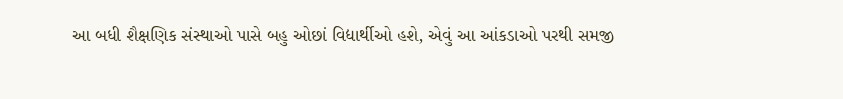આ બધી શૈક્ષણિક સંસ્થાઓ પાસે બહુ ઓછાં વિદ્યાર્થીઓ હશે, એવું આ આંકડાઓ પરથી સમજી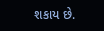શકાય છે.